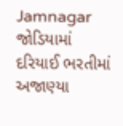Jamnagar
જોડિયામાં દરિયાઈ ભરતીમાં અજાણ્યા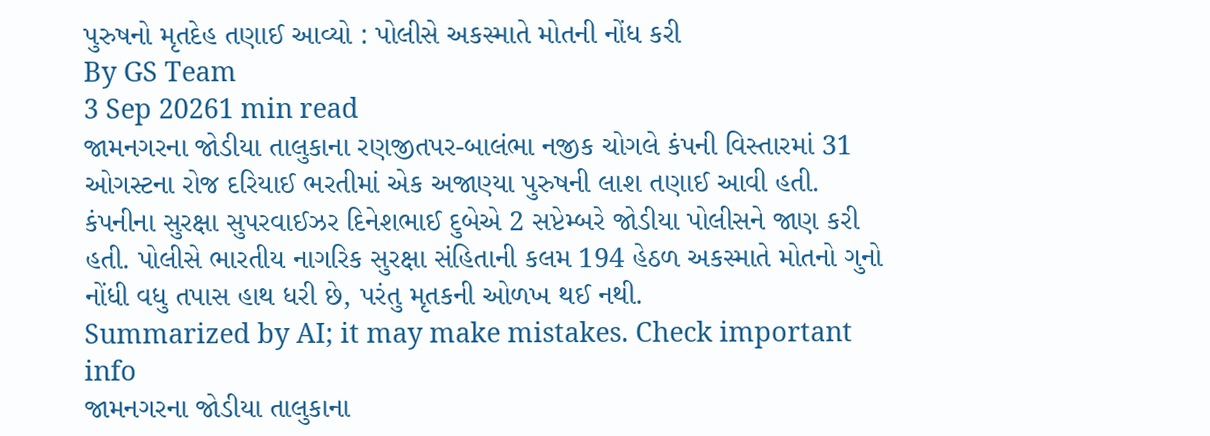પુરુષનો મૃતદેહ તણાઈ આવ્યો : પોલીસે અકસ્માતે મોતની નોંધ કરી
By GS Team
3 Sep 20261 min read
જામનગરના જોડીયા તાલુકાના રણજીતપર-બાલંભા નજીક ચોગલે કંપની વિસ્તારમાં 31 ઓગસ્ટના રોજ દરિયાઈ ભરતીમાં એક અજાણ્યા પુરુષની લાશ તણાઈ આવી હતી. કંપનીના સુરક્ષા સુપરવાઈઝર દિનેશભાઈ દુબેએ 2 સપ્ટેમ્બરે જોડીયા પોલીસને જાણ કરી હતી. પોલીસે ભારતીય નાગરિક સુરક્ષા સંહિતાની કલમ 194 હેઠળ અકસ્માતે મોતનો ગુનો નોંધી વધુ તપાસ હાથ ધરી છે, પરંતુ મૃતકની ઓળખ થઈ નથી.
Summarized by AI; it may make mistakes. Check important info
જામનગરના જોડીયા તાલુકાના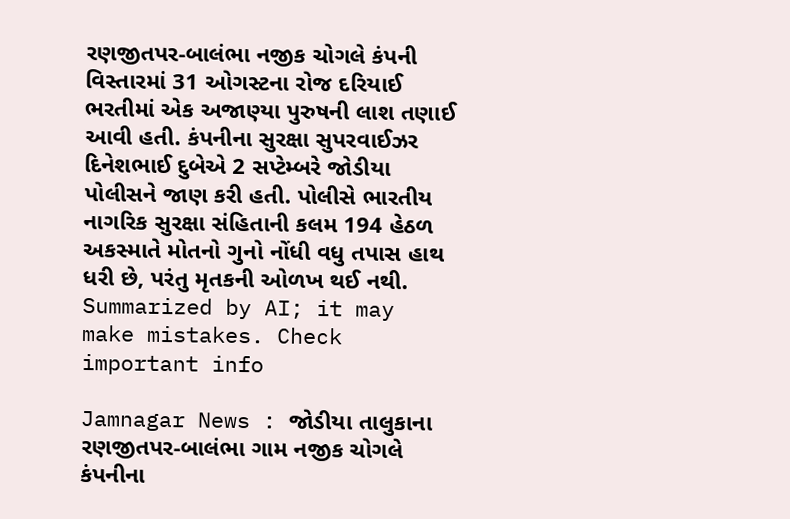રણજીતપર-બાલંભા નજીક ચોગલે કંપની વિસ્તારમાં 31 ઓગસ્ટના રોજ દરિયાઈ ભરતીમાં એક અજાણ્યા પુરુષની લાશ તણાઈ આવી હતી. કંપનીના સુરક્ષા સુપરવાઈઝર દિનેશભાઈ દુબેએ 2 સપ્ટેમ્બરે જોડીયા પોલીસને જાણ કરી હતી. પોલીસે ભારતીય નાગરિક સુરક્ષા સંહિતાની કલમ 194 હેઠળ અકસ્માતે મોતનો ગુનો નોંધી વધુ તપાસ હાથ ધરી છે, પરંતુ મૃતકની ઓળખ થઈ નથી.
Summarized by AI; it may make mistakes. Check important info

Jamnagar News : જોડીયા તાલુકાના રણજીતપર-બાલંભા ગામ નજીક ચોગલે કંપનીના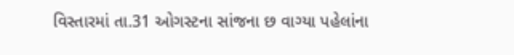વિસ્તારમાં તા.31 ઓગસ્ટના સાંજના છ વાગ્યા પહેલાંના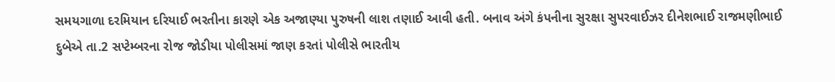સમયગાળા દરમિયાન દરિયાઈ ભરતીના કારણે એક અજાણ્યા પુરુષની લાશ તણાઈ આવી હતી. બનાવ અંગે કંપનીના સુરક્ષા સુપરવાઈઝર દીનેશભાઈ રાજમણીભાઈ દુબેએ તા.2 સપ્ટેમ્બરના રોજ જોડીયા પોલીસમાં જાણ કરતાં પોલીસે ભારતીય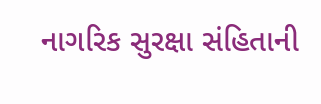નાગરિક સુરક્ષા સંહિતાની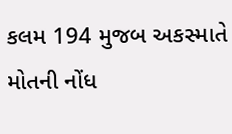કલમ 194 મુજબ અકસ્માતે મોતની નોંધ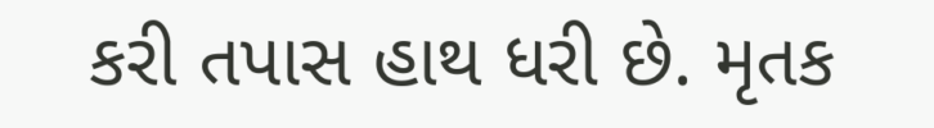કરી તપાસ હાથ ધરી છે. મૃતક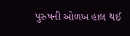પુરુષની ઓળખ હાલ થઈ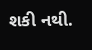શકી નથી.